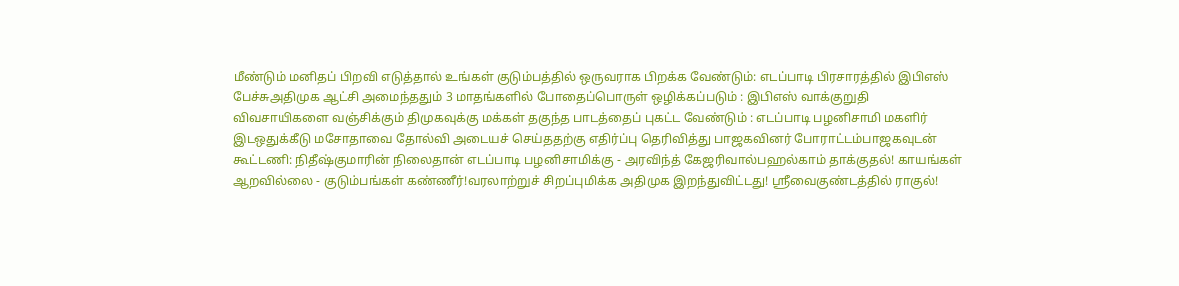மீண்டும் மனிதப் பிறவி எடுத்தால் உங்கள் குடும்பத்தில் ஒருவராக பிறக்க வேண்டும்: எடப்பாடி பிரசாரத்தில் இபிஎஸ் பேச்சுஅதிமுக ஆட்சி அமைந்ததும் 3 மாதங்களில் போதைப்பொருள் ஒழிக்கப்படும் : இபிஎஸ் வாக்குறுதி விவசாயிகளை வஞ்சிக்கும் திமுகவுக்கு மக்கள் தகுந்த பாடத்தைப் புகட்ட வேண்டும் : எடப்பாடி பழனிசாமி மகளிர் இடஒதுக்கீடு மசோதாவை தோல்வி அடையச் செய்ததற்கு எதிர்ப்பு தெரிவித்து பாஜகவினர் போராட்டம்பாஜகவுடன் கூட்டணி: நிதீஷ்குமாரின் நிலைதான் எடப்பாடி பழனிசாமிக்கு - அரவிந்த் கேஜரிவால்பஹல்காம் தாக்குதல்! காயங்கள் ஆறவில்லை - குடும்பங்கள் கண்ணீர்!வரலாற்றுச் சிறப்புமிக்க அதிமுக இறந்துவிட்டது! ஸ்ரீவைகுண்டத்தில் ராகுல்!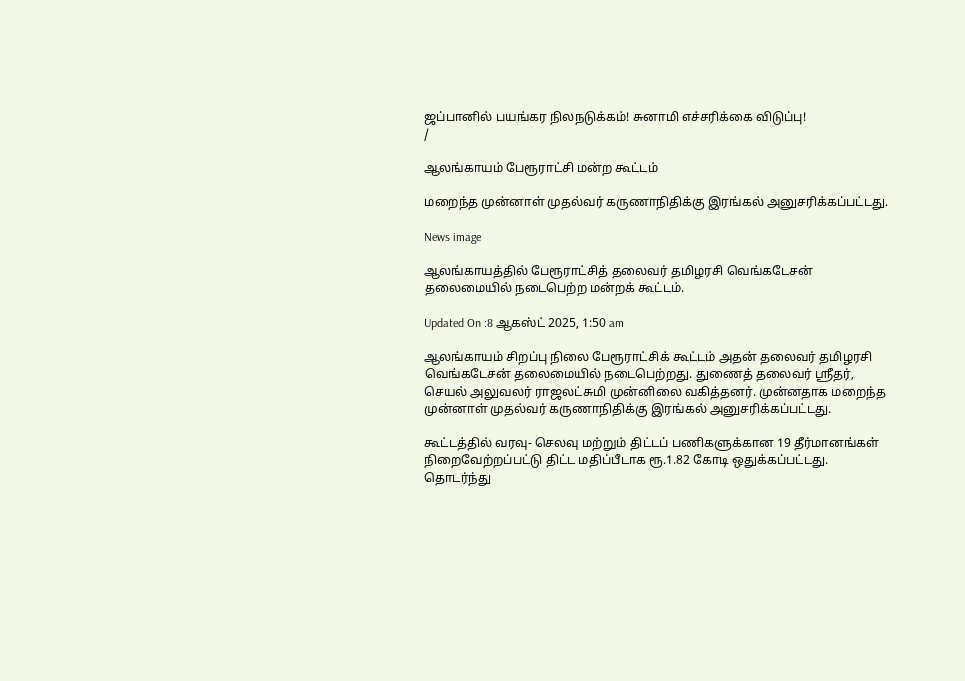ஜப்பானில் பயங்கர நிலநடுக்கம்! சுனாமி எச்சரிக்கை விடுப்பு!
/

ஆலங்காயம் பேரூராட்சி மன்ற கூட்டம்

மறைந்த முன்னாள் முதல்வர் கருணாநிதிக்கு இரங்கல் அனுசரிக்கப்பட்டது.

News image

ஆலங்காயத்தில் பேரூராட்சித் தலைவர் தமிழரசி வெங்கடேசன் தலைமையில் நடைபெற்ற மன்றக் கூட்டம்.

Updated On :8 ஆகஸ்ட் 2025, 1:50 am

ஆலங்காயம் சிறப்பு நிலை பேரூராட்சிக் கூட்டம் அதன் தலைவர் தமிழரசி வெங்கடேசன் தலைமையில் நடைபெற்றது. துணைத் தலைவர் ஸ்ரீதர், செயல் அலுவலர் ராஜலட்சுமி முன்னிலை வகித்தனர். முன்னதாக மறைந்த முன்னாள் முதல்வர் கருணாநிதிக்கு இரங்கல் அனுசரிக்கப்பட்டது.

கூட்டத்தில் வரவு- செலவு மற்றும் திட்டப் பணிகளுக்கான 19 தீர்மானங்கள் நிறைவேற்றப்பட்டு திட்ட மதிப்பீடாக ரூ.1.82 கோடி ஒதுக்கப்பட்டது. தொடர்ந்து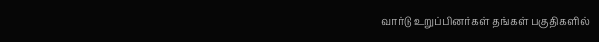வார்டு உறுப்பினர்கள் தங்கள் பகுதிகளில்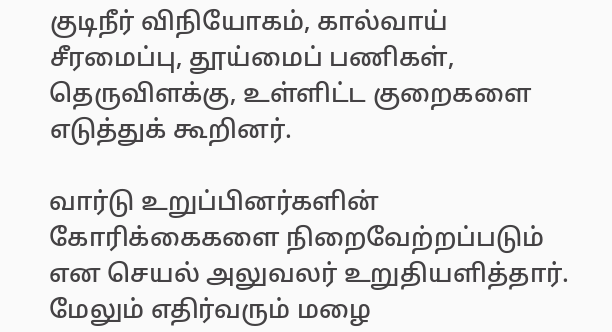குடிநீர் விநியோகம், கால்வாய் சீரமைப்பு, தூய்மைப் பணிகள், தெருவிளக்கு, உள்ளிட்ட குறைகளை எடுத்துக் கூறினர்.

வார்டு உறுப்பினர்களின் கோரிக்கைகளை நிறைவேற்றப்படும் என செயல் அலுவலர் உறுதியளித்தார். மேலும் எதிர்வரும் மழை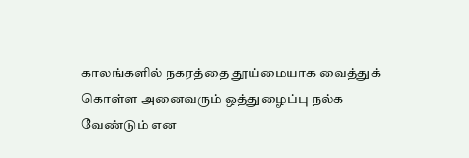காலங்களில் நகரத்தை தூய்மையாக வைத்துக் கொள்ள அனைவரும் ஒத்துழைப்பு நல்க வேண்டும் என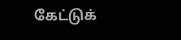கேட்டுக்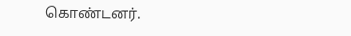கொண்டனர்.